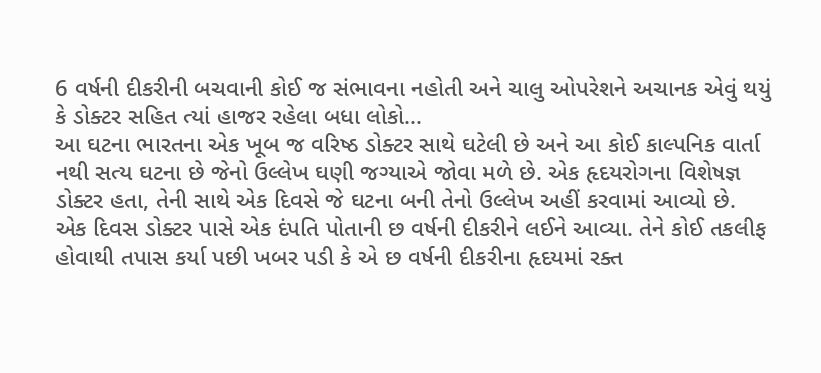6 વર્ષની દીકરીની બચવાની કોઈ જ સંભાવના નહોતી અને ચાલુ ઓપરેશને અચાનક એવું થયું કે ડોક્ટર સહિત ત્યાં હાજર રહેલા બધા લોકો...
આ ઘટના ભારતના એક ખૂબ જ વરિષ્ઠ ડોક્ટર સાથે ઘટેલી છે અને આ કોઈ કાલ્પનિક વાર્તા નથી સત્ય ઘટના છે જેનો ઉલ્લેખ ઘણી જગ્યાએ જોવા મળે છે. એક હૃદયરોગના વિશેષજ્ઞ ડોક્ટર હતા, તેની સાથે એક દિવસે જે ઘટના બની તેનો ઉલ્લેખ અહીં કરવામાં આવ્યો છે.
એક દિવસ ડોક્ટર પાસે એક દંપતિ પોતાની છ વર્ષની દીકરીને લઈને આવ્યા. તેને કોઈ તકલીફ હોવાથી તપાસ કર્યા પછી ખબર પડી કે એ છ વર્ષની દીકરીના હૃદયમાં રક્ત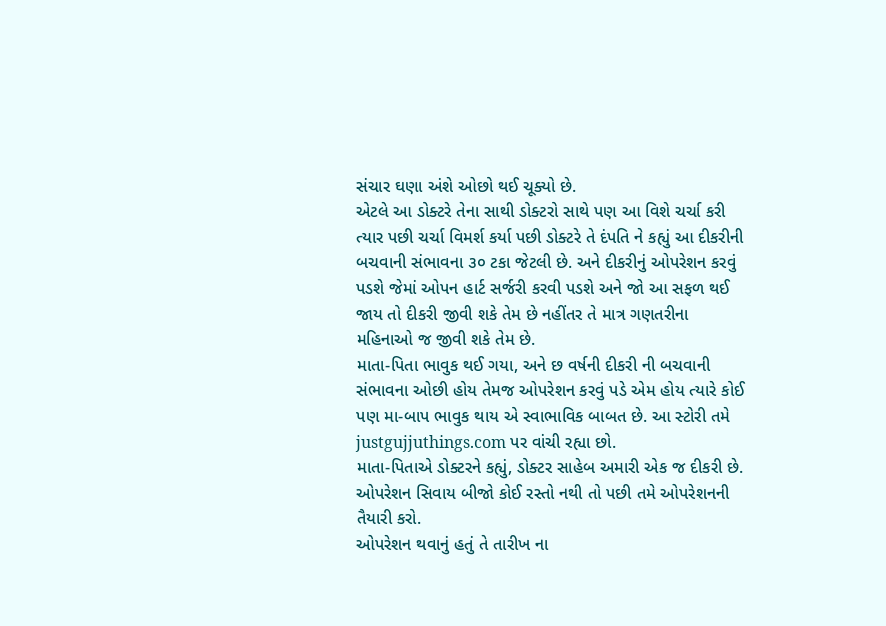સંચાર ઘણા અંશે ઓછો થઈ ચૂક્યો છે.
એટલે આ ડોક્ટરે તેના સાથી ડોક્ટરો સાથે પણ આ વિશે ચર્ચા કરી ત્યાર પછી ચર્ચા વિમર્શ કર્યા પછી ડોક્ટરે તે દંપતિ ને કહ્યું આ દીકરીની બચવાની સંભાવના ૩૦ ટકા જેટલી છે. અને દીકરીનું ઓપરેશન કરવું પડશે જેમાં ઓપન હાર્ટ સર્જરી કરવી પડશે અને જો આ સફળ થઈ જાય તો દીકરી જીવી શકે તેમ છે નહીંતર તે માત્ર ગણતરીના મહિનાઓ જ જીવી શકે તેમ છે.
માતા-પિતા ભાવુક થઈ ગયા, અને છ વર્ષની દીકરી ની બચવાની સંભાવના ઓછી હોય તેમજ ઓપરેશન કરવું પડે એમ હોય ત્યારે કોઈ પણ મા-બાપ ભાવુક થાય એ સ્વાભાવિક બાબત છે. આ સ્ટોરી તમે justgujjuthings.com પર વાંચી રહ્યા છો.
માતા-પિતાએ ડોક્ટરને કહ્યું, ડોક્ટર સાહેબ અમારી એક જ દીકરી છે. ઓપરેશન સિવાય બીજો કોઈ રસ્તો નથી તો પછી તમે ઓપરેશનની તૈયારી કરો.
ઓપરેશન થવાનું હતું તે તારીખ ના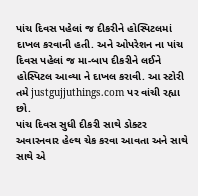પાંચ દિવસ પહેલાં જ દીકરીને હોસ્પિટલમાં દાખલ કરવાની હતી. અને ઓપરેશન ના પાંચ દિવસ પહેલાં જ મા-બાપ દીકરીને લઈને હોસ્પિટલ આવ્યા ને દાખલ કરાવી. આ સ્ટોરી તમે justgujjuthings.com પર વાંચી રહ્યા છો.
પાંચ દિવસ સુધી દીકરી સાથે ડોક્ટર અવારનવાર હેલ્થ ચેક કરવા આવતા અને સાથે સાથે એ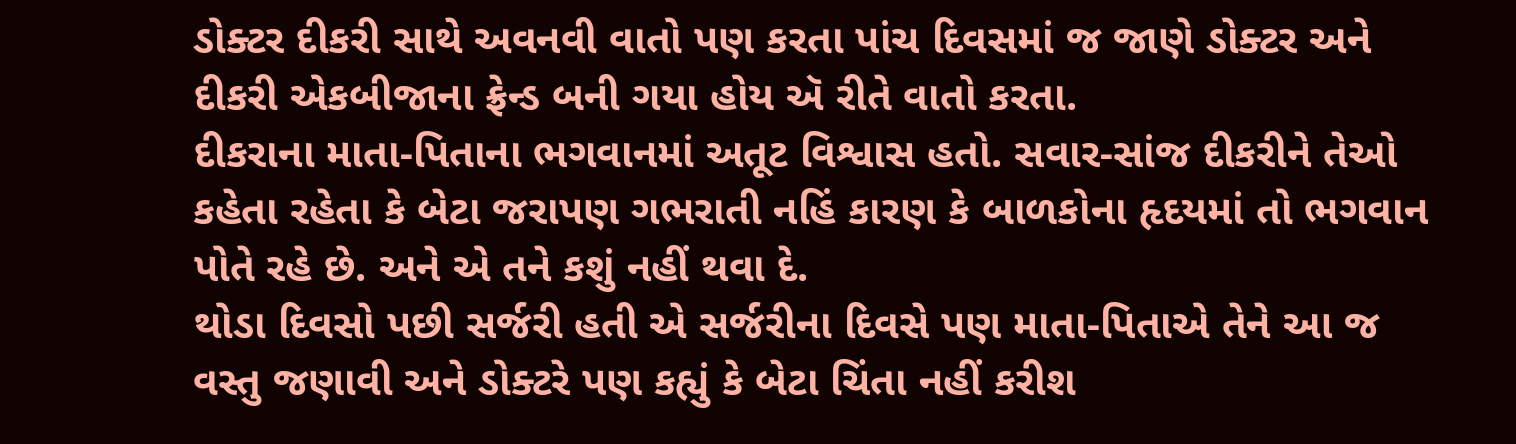ડોક્ટર દીકરી સાથે અવનવી વાતો પણ કરતા પાંચ દિવસમાં જ જાણે ડોક્ટર અને દીકરી એકબીજાના ફ્રેન્ડ બની ગયા હોય ઍ રીતે વાતો કરતા.
દીકરાના માતા-પિતાના ભગવાનમાં અતૂટ વિશ્વાસ હતો. સવાર-સાંજ દીકરીને તેઓ કહેતા રહેતા કે બેટા જરાપણ ગભરાતી નહિં કારણ કે બાળકોના હૃદયમાં તો ભગવાન પોતે રહે છે. અને એ તને કશું નહીં થવા દે.
થોડા દિવસો પછી સર્જરી હતી એ સર્જરીના દિવસે પણ માતા-પિતાએ તેને આ જ વસ્તુ જણાવી અને ડોક્ટરે પણ કહ્યું કે બેટા ચિંતા નહીં કરીશ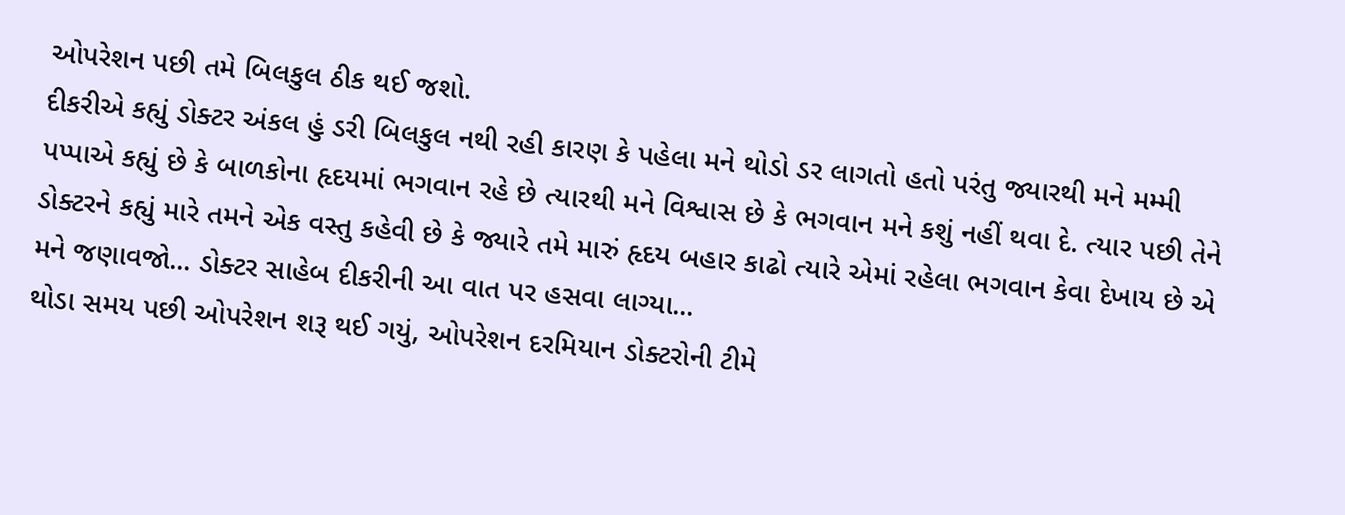ઓપરેશન પછી તમે બિલકુલ ઠીક થઈ જશો.
દીકરીએ કહ્યું ડોક્ટર અંકલ હું ડરી બિલકુલ નથી રહી કારણ કે પહેલા મને થોડો ડર લાગતો હતો પરંતુ જ્યારથી મને મમ્મી પપ્પાએ કહ્યું છે કે બાળકોના હૃદયમાં ભગવાન રહે છે ત્યારથી મને વિશ્વાસ છે કે ભગવાન મને કશું નહીં થવા દે. ત્યાર પછી તેને ડોક્ટરને કહ્યું મારે તમને એક વસ્તુ કહેવી છે કે જ્યારે તમે મારું હૃદય બહાર કાઢો ત્યારે એમાં રહેલા ભગવાન કેવા દેખાય છે એ મને જણાવજો... ડોક્ટર સાહેબ દીકરીની આ વાત પર હસવા લાગ્યા...
થોડા સમય પછી ઓપરેશન શરૂ થઈ ગયું, ઓપરેશન દરમિયાન ડોક્ટરોની ટીમે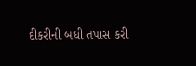દીકરીની બધી તપાસ કરી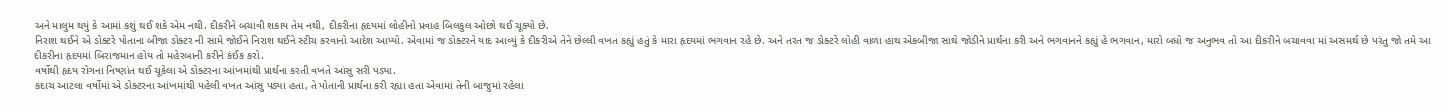અને માલુમ થયું કે આમાં કશું થઈ શકે એમ નથી. દીકરીને બચાવી શકાય તેમ નથી, દીકરીના હૃદયમાં લોહીનો પ્રવાહ બિલકુલ ઓછો થઈ ચૂક્યો છે.
નિરાશ થઈને એ ડોક્ટરે પોતાના બીજા ડોક્ટર ની સામે જોઈને નિરાશ થઈને સ્ટીચ કરવાનો આદેશ આપ્યો. એવામાં જ ડોક્ટરને યાદ આવ્યું કે દીકરીએ તેને છેલ્લી વખત કહ્યું હતું કે મારા હૃદયમાં ભગવાન રહે છે. અને તરત જ ડોક્ટરે લોહી વાળા હાથ એકબીજા સાથે જોડીને પ્રાર્થના કરી અને ભગવાનને કહ્યું હે ભગવાન, મારો બધો જ અનુભવ તો આ દીકરીને બચાવવા માં અસમર્થ છે પરંતુ જો તમે આ દીકરીના હૃદયમાં બિરાજમાન હોય તો મહેરબાની કરીને કંઈક કરો.
વર્ષોથી હૃદય રોગના નિષ્ણાંત થઈ ચૂકેલા એ ડોક્ટરના આંખમાંથી પ્રાર્થના કરતી વખતે આંસુ સરી પડ્યા.
કદાચ આટલા વર્ષોમાં એ ડોક્ટરના આંખમાંથી પહેલી વખત આંસુ પડ્યા હતા, તે પોતાની પ્રાર્થના કરી રહ્યા હતા એવામાં તેની બાજુમાં રહેલા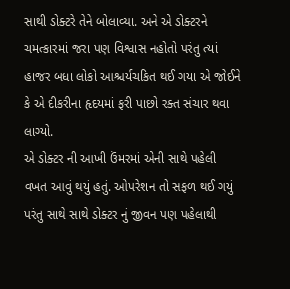સાથી ડોક્ટરે તેને બોલાવ્યા. અને એ ડોક્ટરને ચમત્કારમાં જરા પણ વિશ્વાસ નહોતો પરંતુ ત્યાં હાજર બધા લોકો આશ્ચર્યચકિત થઈ ગયા એ જોઈને કે એ દીકરીના હૃદયમાં ફરી પાછો રક્ત સંચાર થવા લાગ્યો.
એ ડોક્ટર ની આખી ઉંમરમાં એની સાથે પહેલી વખત આવું થયું હતું. ઓપરેશન તો સફળ થઈ ગયું પરંતુ સાથે સાથે ડોક્ટર નું જીવન પણ પહેલાથી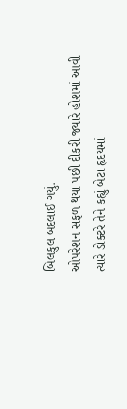બિલકુલ બદલાઈ ગયું.
ઓપરેશન સફળ થયા પછી દીકરી જ્યારે હોશમાં આવી ત્યારે ડોક્ટરે તેને કહ્યું બેટા હૃદયમાં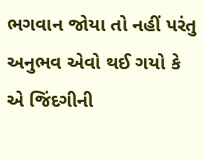ભગવાન જોયા તો નહીં પરંતુ અનુભવ એવો થઈ ગયો કે એ જિંદગીની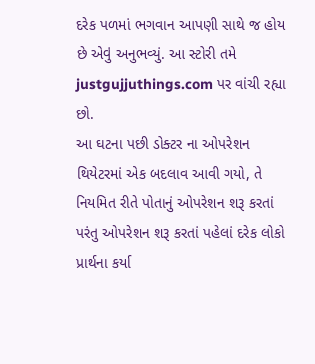દરેક પળમાં ભગવાન આપણી સાથે જ હોય છે એવું અનુભવ્યું. આ સ્ટોરી તમે justgujjuthings.com પર વાંચી રહ્યા છો.
આ ઘટના પછી ડોક્ટર ના ઓપરેશન થિયેટરમાં એક બદલાવ આવી ગયો, તે નિયમિત રીતે પોતાનું ઓપરેશન શરૂ કરતાં પરંતુ ઓપરેશન શરૂ કરતાં પહેલાં દરેક લોકો પ્રાર્થના કર્યા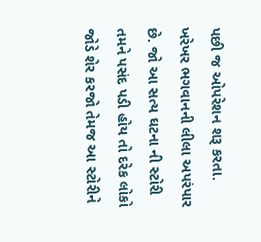પછી જ ઓપરેશન શરૂ કરતા.
ખરેખર ભગવાનની લીલા અપરંપાર છે. જો આ સત્ય ઘટના ની સ્ટોરી તમને પસંદ પડી હોય તો દરેક લોકો જોડે શેર કરજો તેમજ આ સ્ટોરીને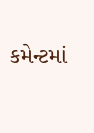કમેન્ટમાં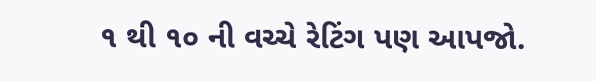૧ થી ૧૦ ની વચ્ચે રેટિંગ પણ આપજો.